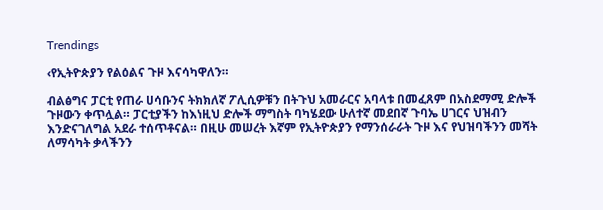Trendings

‹የኢትዮጵያን የልዕልና ጉዞ እናሳካዋለን።

ብልፅግና ፓርቲ የጠራ ሀሳቡንና ትክክለኛ ፖሊሲዎቹን በትጉህ አመራርና አባላቱ በመፈጸም በአስደማሚ ድሎች ጉዞውን ቀጥሏል። ፓርቲያችን ከእነዚህ ድሎች ማግስት ባካሄደው ሁለተኛ መደበኛ ጉባኤ ሀገርና ህዝብን እንድናገለግል አደራ ተሰጥቶናል። በዚሁ መሠረት እኛም የኢትዮጵያን የማንሰራራት ጉዞ እና የህዝባችንን መሻት ለማሳካት ቃላችንን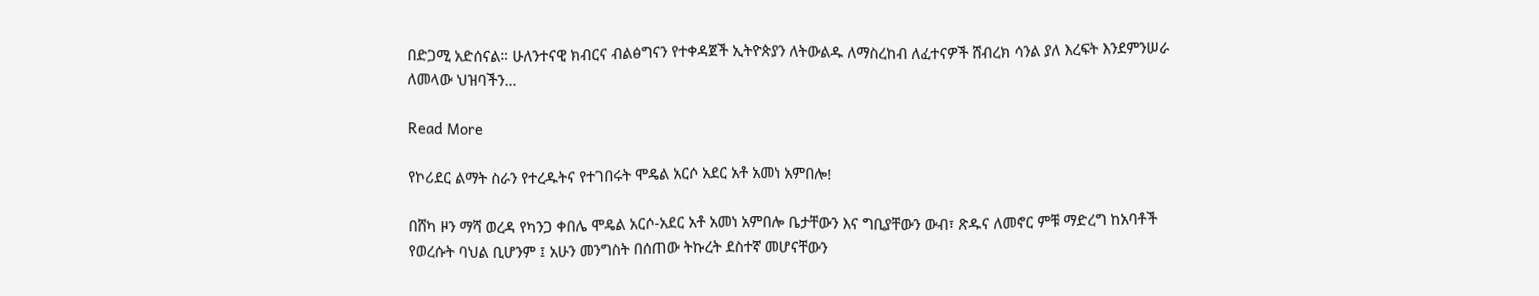በድጋሚ አድሰናል። ሁለንተናዊ ክብርና ብልፅግናን የተቀዳጀች ኢትዮጵያን ለትውልዱ ለማስረከብ ለፈተናዎች ሸብረክ ሳንል ያለ እረፍት እንደምንሠራ ለመላው ህዝባችን…

Read More

የኮሪደር ልማት ስራን የተረዱትና የተገበሩት ሞዴል አርሶ አደር አቶ አመነ አምበሎ!

በሸካ ዞን ማሻ ወረዳ የካንጋ ቀበሌ ሞዴል አርሶ-አደር አቶ አመነ አምበሎ ቤታቸውን እና ግቢያቸውን ውብ፣ ጽዱና ለመኖር ምቹ ማድረግ ከአባቶች የወረሱት ባህል ቢሆንም ፤ አሁን መንግስት በሰጠው ትኩረት ደስተኛ መሆናቸውን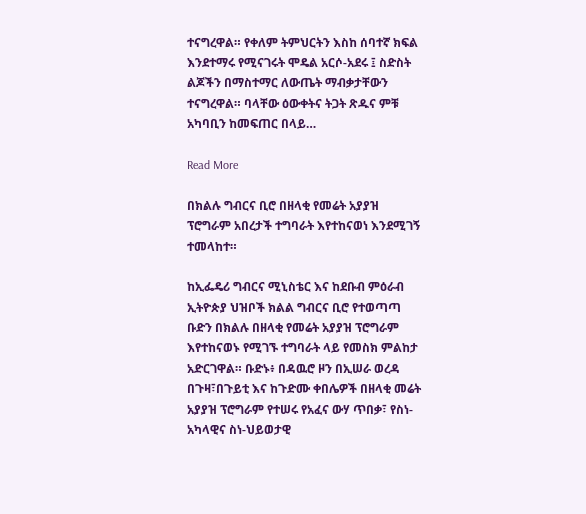ተናግረዋል። የቀለም ትምህርትን እስከ ሰባተኛ ክፍል እንደተማሩ የሚናገሩት ሞዴል አርሶ-አደሩ ፤ ስድስት ልጆችን በማስተማር ለውጤት ማብቃታቸውን ተናግረዋል። ባላቸው ዕውቀትና ትጋት ጽዱና ምቹ አካባቢን ከመፍጠር በላይ…

Read More

በክልሉ ግብርና ቢሮ በዘላቂ የመሬት አያያዝ ፕሮግራም አበረታች ተግባራት እየተከናወነ እንደሚገኝ ተመላከተ።

ከኢፌዴሪ ግብርና ሚኒስቴር እና ከደቡብ ምዕራብ ኢትዮጵያ ህዝቦች ክልል ግብርና ቢሮ የተወጣጣ ቡድን በክልሉ በዘላቂ የመሬት አያያዝ ፕሮግራም እየተከናወኑ የሚገኙ ተግባራት ላይ የመስክ ምልከታ አድርገዋል። ቡድኑ፥ በዳዉሮ ዞን በኢሠራ ወረዳ በጉዛ፣በጉይቲ እና ከጉድሙ ቀበሌዎች በዘላቂ መሬት አያያዝ ፕሮግራም የተሠሩ የአፈና ውሃ ጥበቃ፣ የስነ-አካላዊና ስነ-ህይወታዊ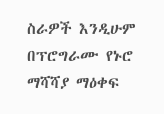ስራዎች እንዲሁም በፕሮግራሙ የኑሮ ማሻሻያ ማዕቀፍ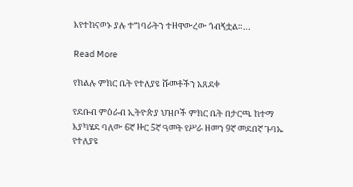እየተከናወኑ ያሉ ተግባራትን ተዘዋውረው ጎብኝቷል።…

Read More

የክልሉ ምክር ቤት የተለያዩ ሹመቶችን አጸደቀ

የደቡብ ምዕራብ ኢትዮጵያ ህዝቦች ምክር ቤት በታርጫ ከተማ እያካሄደ ባለው 6ኛ ዙር 5ኛ ዓመት የሥራ ዘመን 9ኛ መደበኛ ጉባኤ የተለያዩ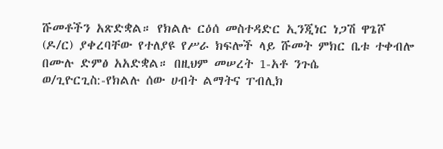ሹመቶችን አጽድቋል። የክልሉ ርዕሰ መስተዳድር ኢንጂነር ነጋሽ ዋጌሾ (ዶ/ር) ያቀረባቸው የተለያዩ የሥራ ክፍሎች ላይ ሹመት ምክር ቤቱ ተቀብሎ በሙሉ ድምፅ አአድቋል። በዚህም መሠረት 1-አቶ ንጉሴ ወ/ጊዮርጊስ:-የክልሉ ሰው ሀብት ልማትና ፐብሊክ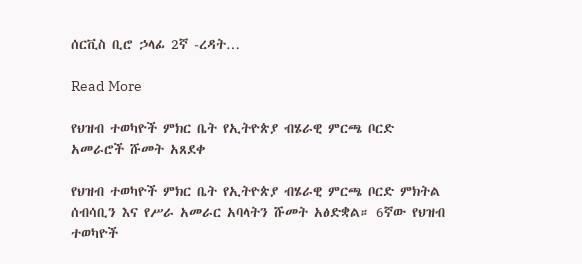ሰርቪስ ቢሮ ኃላፊ 2ኛ -ረዳት…

Read More

የህዝብ ተወካዮች ምክር ቤት የኢትዮጵያ ብሄራዊ ምርጫ ቦርድ አመራሮች ሹመት አጸደቀ

የህዝብ ተወካዮች ምክር ቤት የኢትዮጵያ ብሄራዊ ምርጫ ቦርድ ምክትል ሰብሳቢን እና የሥራ አመራር አባላትን ሹመት አፅድቋል። 6ኛው የህዝብ ተወካዮች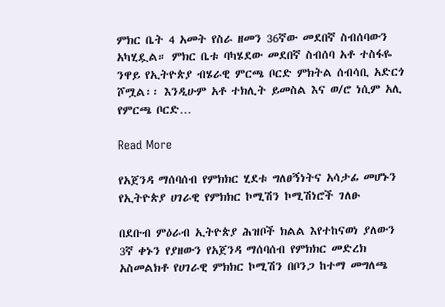ምክር ቤት 4 አመት የስራ ዘመን 36ኛው መደበኛ ስብሰባውን አካሂዷል። ምክር ቤቱ ባካሄደው መደበኛ ስብሰባ አቶ ተስፋዬ ንዋይ የኢትዮጵያ ብሄራዊ ምርጫ ቦርድ ምክትል ሰብሳቢ አድርጎ ሾሟል፡፡ እንዲሁም አቶ ተክሊት ይመስል እና ወ/ሮ ነሲም አሊ የምርጫ ቦርድ…

Read More

የአጀንዳ ማሰባሰብ የምክክር ሂደቱ ግለፀኝነትና አሳታፊ መሆኑን የኢትዮጵያ ሀገራዊ የምክክር ኮሚሽን ኮሚሽነሮች ገለፁ

በደቡብ ምዕራብ ኢትዮጵያ ሕዝቦች ክልል እየተከናወነ ያለውን 3ኛ ቀኑን የያዘውን የአጀንዳ ማሰባሰብ የምክክር መድረክ አስመልክቶ የሀገራዊ ምክክር ኮሚሽን በቦንጋ ከተማ መግለጫ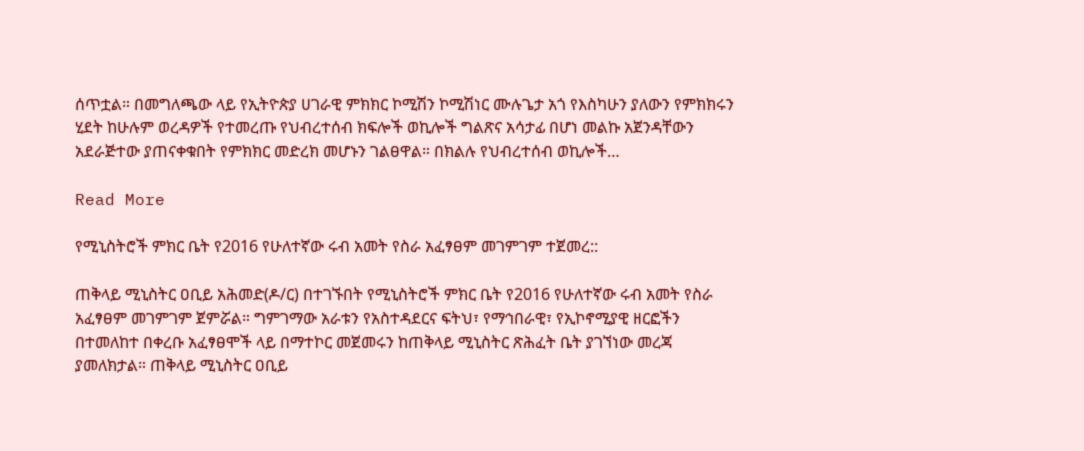ሰጥቷል። በመግለጫው ላይ የኢትዮጵያ ሀገራዊ ምክክር ኮሚሽን ኮሚሽነር ሙሉጌታ አጎ የእስካሁን ያለውን የምክክሩን ሂደት ከሁሉም ወረዳዎች የተመረጡ የህብረተሰብ ክፍሎች ወኪሎች ግልጽና አሳታፊ በሆነ መልኩ አጀንዳቸውን አደራጅተው ያጠናቀቁበት የምክክር መድረክ መሆኑን ገልፀዋል። በክልሉ የህብረተሰብ ወኪሎች…

Read More

የሚኒስትሮች ምክር ቤት የ2016 የሁለተኛው ሩብ አመት የስራ አፈፃፀም መገምገም ተጀመረ::

ጠቅላይ ሚኒስትር ዐቢይ አሕመድ(ዶ/ር) በተገኙበት የሚኒስትሮች ምክር ቤት የ2016 የሁለተኛው ሩብ አመት የስራ አፈፃፀም መገምገም ጀምሯል። ግምገማው አራቱን የአስተዳደርና ፍትህ፣ የማኅበራዊ፣ የኢኮኖሚያዊ ዘርፎችን በተመለከተ በቀረቡ አፈፃፀሞች ላይ በማተኮር መጀመሩን ከጠቅላይ ሚኒስትር ጽሕፈት ቤት ያገኘነው መረጃ ያመለክታል። ጠቅላይ ሚኒስትር ዐቢይ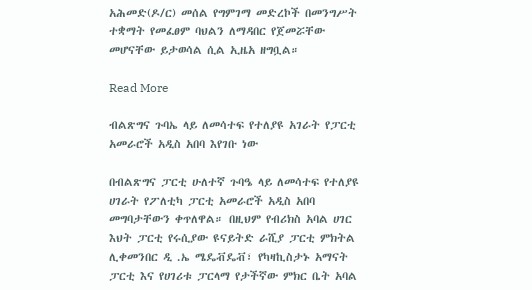አሕመድ(ዶ/ር) መሰል የግምገማ መድረኮች በመንግሥት ተቋማት የመፈፀም ባህልን ለማዳበር የጀመሯቸው መሆናቸው ይታወሳል ሲል ኢዜአ ዘግቧል።

Read More

ብልጽግና ጉባኤ ላይ ለመሳተፍ የተለያዩ አገራት የፓርቲ አመራሮች አዲስ አበባ እየገቡ ነው

በብልጽግና ፓርቲ ሁለተኛ ጉባዔ ላይ ለመሳተፍ የተለያዩ ሀገራት የፖለቲካ ፓርቲ አመራሮች አዲስ አበባ መግባታቸውን ቀጥለዋል። በዚህም የብሪክስ አባል ሀገር እህት ፓርቲ የሩሲያው ዩናይትድ ራሺያ ፓርቲ ምክትል ሊቀመንበር ዲ .ኤ ሜዴቭዴቭ፣ የካዛኪስታኑ አማናት ፓርቲ እና የሀገሪቱ ፓርላማ የታችኛው ምክር ቤት አባል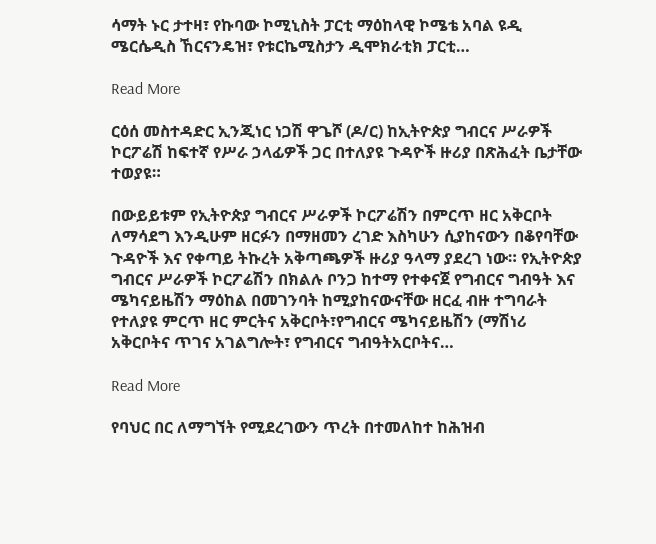ሳማት ኑር ታተዛ፣ የኩባው ኮሚኒስት ፓርቲ ማዕከላዊ ኮሜቴ አባል ዩዲ ሜርሴዲስ ኸርናንዴዝ፣ የቱርኬሚስታን ዲሞክራቲክ ፓርቲ…

Read More

ርዕሰ መስተዳድር ኢንጂነር ነጋሽ ዋጌሾ (ዶ/ር) ከኢትዮጵያ ግብርና ሥራዎች ኮርፖሬሽ ከፍተኛ የሥራ ኃላፊዎች ጋር በተለያዩ ጉዳዮች ዙሪያ በጽሕፈት ቤታቸው ተወያዩ።

በውይይቱም የኢትዮጵያ ግብርና ሥራዎች ኮርፖሬሽን በምርጥ ዘር አቅርቦት ለማሳደግ እንዲሁም ዘርፉን በማዘመን ረገድ እስካሁን ሲያከናውን በቆየባቸው ጉዳዮች እና የቀጣይ ትኩረት አቅጣጫዎች ዙሪያ ዓላማ ያደረገ ነው። የኢትዮጵያ ግብርና ሥራዎች ኮርፖሬሽን በክልሉ ቦንጋ ከተማ የተቀናጀ የግብርና ግብዓት እና ሜካናይዜሽን ማዕከል በመገንባት ከሚያከናውናቸው ዘርፈ ብዙ ተግባራት የተለያዩ ምርጥ ዘር ምርትና አቅርቦት፣የግብርና ሜካናይዜሽን (ማሽነሪ አቅርቦትና ጥገና አገልግሎት፣ የግብርና ግብዓትአርቦትና…

Read More

የባህር በር ለማግኘት የሚደረገውን ጥረት በተመለከተ ከሕዝብ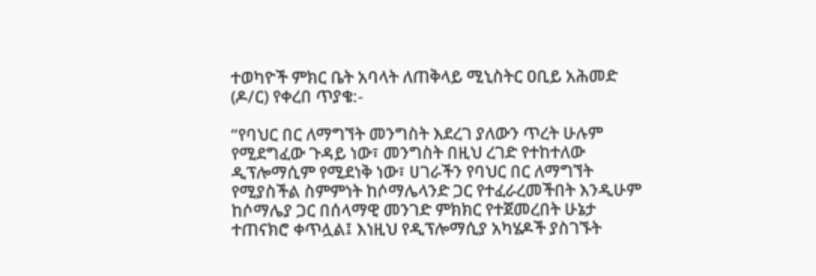ተወካዮች ምክር ቤት አባላት ለጠቅላይ ሚኒስትር ዐቢይ አሕመድ (ዶ/ር) የቀረበ ጥያቄ:-

“የባህር በር ለማግኘት መንግስት እደረገ ያለውን ጥረት ሁሉም የሚደግፈው ጉዳይ ነው፣ መንግስት በዚህ ረገድ የተከተለው ዲፕሎማሲም የሚደነቅ ነው፣ ሀገራችን የባህር በር ለማግኘት የሚያስችል ስምምነት ከሶማሌላንድ ጋር የተፈራረመችበት እንዲሁም ከሶማሌያ ጋር በሰላማዊ መንገድ ምክክር የተጀመረበት ሁኔታ ተጠናክሮ ቀጥሏል፤ እነዚህ የዲፕሎማሲያ አካሄዶች ያስገኙት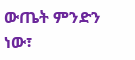ውጤት ምንድን ነው፣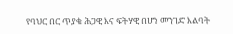የባህር በር ጥያቄ ሕጋዊ እና ፍትሃዊ በሆነ መንገድ እልባት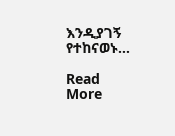እንዲያገኝ የተከናወኑ…

Read More